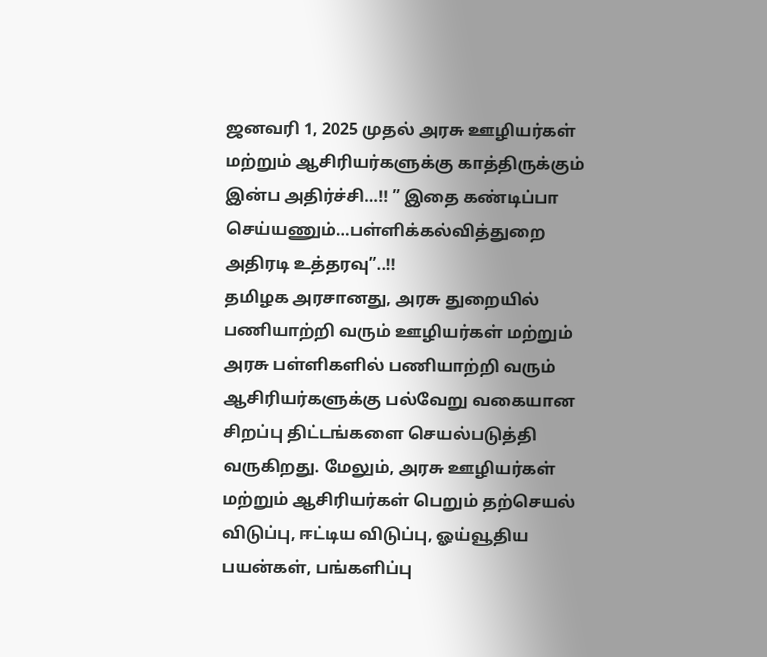ஜனவரி 1, 2025 முதல் அரசு ஊழியர்கள் மற்றும் ஆசிரியர்களுக்கு காத்திருக்கும் இன்ப அதிர்ச்சி…!! ” இதை கண்டிப்பா செய்யணும்…பள்ளிக்கல்வித்துறை அதிரடி உத்தரவு”..!!
தமிழக அரசானது, அரசு துறையில் பணியாற்றி வரும் ஊழியர்கள் மற்றும் அரசு பள்ளிகளில் பணியாற்றி வரும் ஆசிரியர்களுக்கு பல்வேறு வகையான சிறப்பு திட்டங்களை செயல்படுத்தி வருகிறது. மேலும், அரசு ஊழியர்கள் மற்றும் ஆசிரியர்கள் பெறும் தற்செயல் விடுப்பு, ஈட்டிய விடுப்பு, ஓய்வூதிய பயன்கள், பங்களிப்பு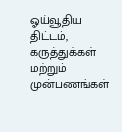ஓய்வூதிய திட்டம், கருத்துக்கள் மற்றும் முன்பணங்கள்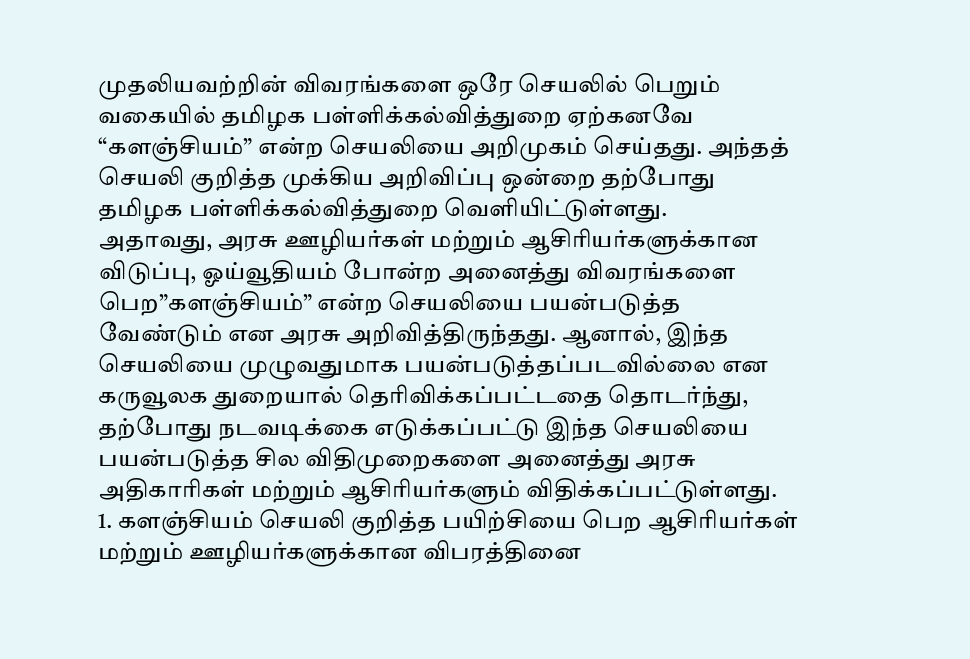முதலியவற்றின் விவரங்களை ஒரே செயலில் பெறும் வகையில் தமிழக பள்ளிக்கல்வித்துறை ஏற்கனவே “களஞ்சியம்” என்ற செயலியை அறிமுகம் செய்தது. அந்தத் செயலி குறித்த முக்கிய அறிவிப்பு ஒன்றை தற்போது தமிழக பள்ளிக்கல்வித்துறை வெளியிட்டுள்ளது.
அதாவது, அரசு ஊழியர்கள் மற்றும் ஆசிரியர்களுக்கான விடுப்பு, ஓய்வூதியம் போன்ற அனைத்து விவரங்களை பெற”களஞ்சியம்” என்ற செயலியை பயன்படுத்த வேண்டும் என அரசு அறிவித்திருந்தது. ஆனால், இந்த செயலியை முழுவதுமாக பயன்படுத்தப்படவில்லை என கருவூலக துறையால் தெரிவிக்கப்பட்டதை தொடர்ந்து, தற்போது நடவடிக்கை எடுக்கப்பட்டு இந்த செயலியை பயன்படுத்த சில விதிமுறைகளை அனைத்து அரசு அதிகாரிகள் மற்றும் ஆசிரியர்களும் விதிக்கப்பட்டுள்ளது.
1. களஞ்சியம் செயலி குறித்த பயிற்சியை பெற ஆசிரியர்கள் மற்றும் ஊழியர்களுக்கான விபரத்தினை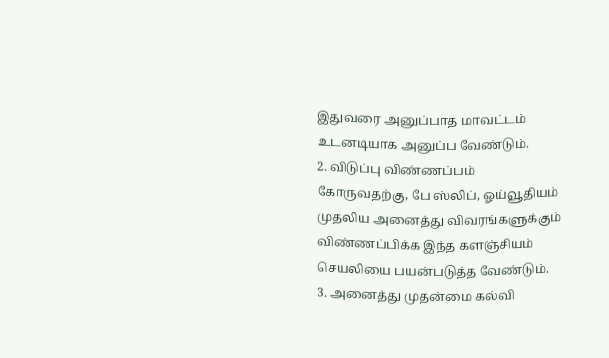இதுவரை அனுப்பாத மாவட்டம் உடனடியாக அனுப்ப வேண்டும்.
2. விடுப்பு விண்ணப்பம் கோருவதற்கு, பே ஸ்லிப், ஓய்வூதியம் முதலிய அனைத்து விவரங்களுக்கும் விண்ணப்பிக்க இந்த களஞ்சியம் செயலியை பயன்படுத்த வேண்டும்.
3. அனைத்து முதன்மை கல்வி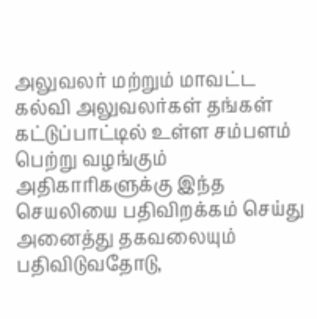அலுவலர் மற்றும் மாவட்ட கல்வி அலுவலர்கள் தங்கள் கட்டுப்பாட்டில் உள்ள சம்பளம் பெற்று வழங்கும் அதிகாரிகளுக்கு இந்த செயலியை பதிவிறக்கம் செய்து அனைத்து தகவலையும் பதிவிடுவதோடு,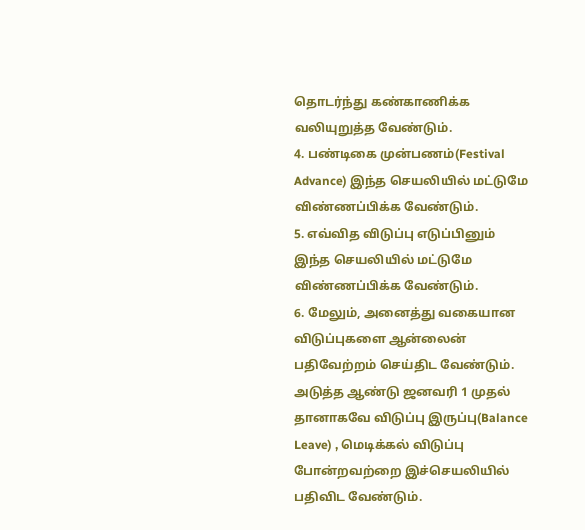தொடர்ந்து கண்காணிக்க வலியுறுத்த வேண்டும்.
4. பண்டிகை முன்பணம்(Festival Advance) இந்த செயலியில் மட்டுமே விண்ணப்பிக்க வேண்டும்.
5. எவ்வித விடுப்பு எடுப்பினும் இந்த செயலியில் மட்டுமே விண்ணப்பிக்க வேண்டும்.
6. மேலும், அனைத்து வகையான விடுப்புகளை ஆன்லைன் பதிவேற்றம் செய்திட வேண்டும். அடுத்த ஆண்டு ஜனவரி 1 முதல் தானாகவே விடுப்பு இருப்பு(Balance Leave) , மெடிக்கல் விடுப்பு போன்றவற்றை இச்செயலியில் பதிவிட வேண்டும்.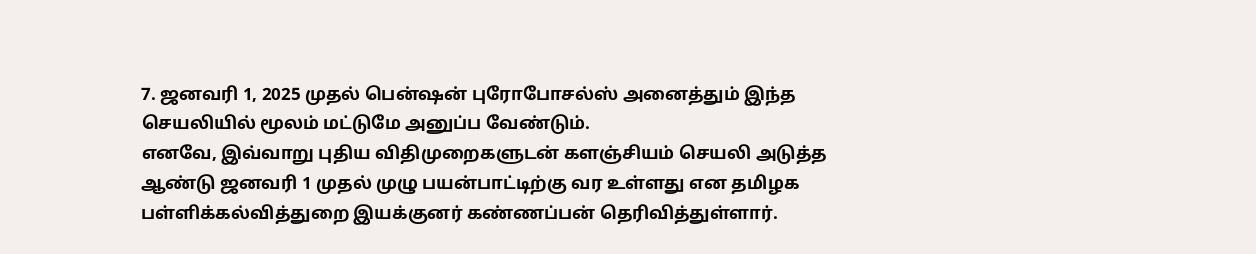7. ஜனவரி 1, 2025 முதல் பென்ஷன் புரோபோசல்ஸ் அனைத்தும் இந்த செயலியில் மூலம் மட்டுமே அனுப்ப வேண்டும்.
எனவே, இவ்வாறு புதிய விதிமுறைகளுடன் களஞ்சியம் செயலி அடுத்த ஆண்டு ஜனவரி 1 முதல் முழு பயன்பாட்டிற்கு வர உள்ளது என தமிழக பள்ளிக்கல்வித்துறை இயக்குனர் கண்ணப்பன் தெரிவித்துள்ளார்.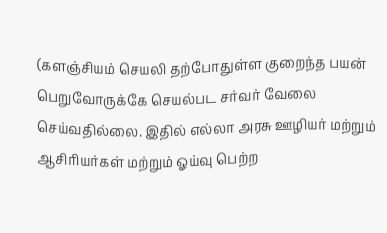(களஞ்சியம் செயலி தற்போதுள்ள குறைந்த பயன் பெறுவோருக்கே செயல்பட சர்வர் வேலை செய்வதில்லை. இதில் எல்லா அரசு ஊழியர் மற்றும் ஆசிரியர்கள் மற்றும் ஓய்வு பெற்ற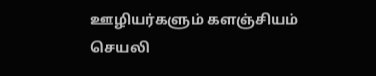ஊழியர்களும் களஞ்சியம் செயலி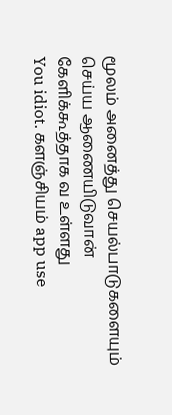மூலம் அனைத்து செயல்பாடுகளையும் செய்ய ஆணையிடுவான் கேளிக்கூத்தாக வ உள்ளது
You idiot. களஞ்சியம் app use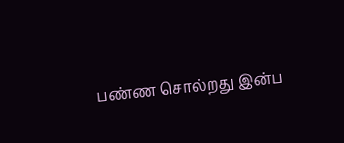பண்ண சொல்றது இன்ப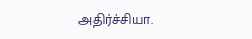அதிர்ச்சியா.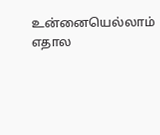உன்னையெல்லாம் எதால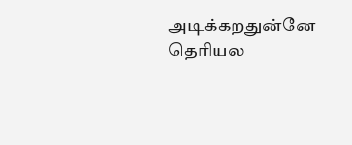அடிக்கறதுன்னே தெரியல